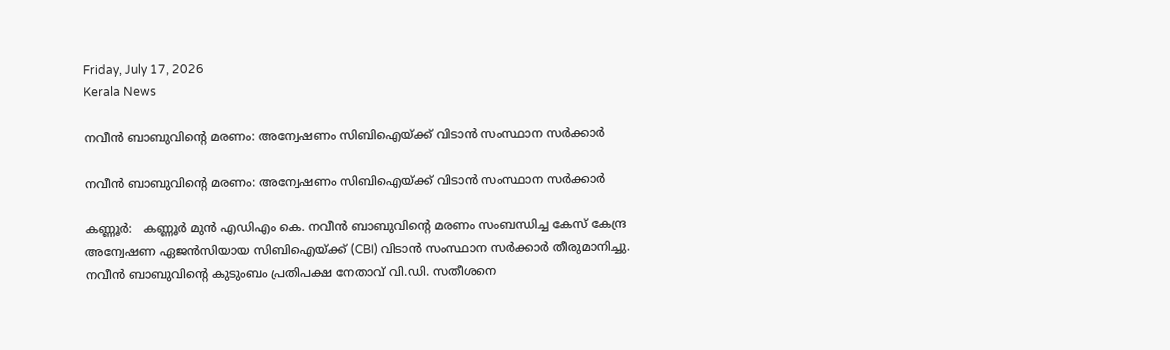Friday, July 17, 2026
Kerala News

നവീന്‍ ബാബുവിന്റെ മരണം: അന്വേഷണം സിബിഐയ്ക്ക് വിടാന്‍ സംസ്ഥാന സര്‍ക്കാര്‍

നവീന്‍ ബാബുവിന്റെ മരണം: അന്വേഷണം സിബിഐയ്ക്ക് വിടാന്‍ സംസ്ഥാന സര്‍ക്കാര്‍

കണ്ണൂര്‍:   കണ്ണൂര്‍ മുന്‍ എഡിഎം കെ. നവീന്‍ ബാബുവിന്റെ മരണം സംബന്ധിച്ച കേസ് കേന്ദ്ര അന്വേഷണ ഏജന്‍സിയായ സിബിഐയ്ക്ക് (CBI) വിടാന്‍ സംസ്ഥാന സര്‍ക്കാര്‍ തീരുമാനിച്ചു. നവീന്‍ ബാബുവിന്റെ കുടുംബം പ്രതിപക്ഷ നേതാവ് വി.ഡി. സതീശനെ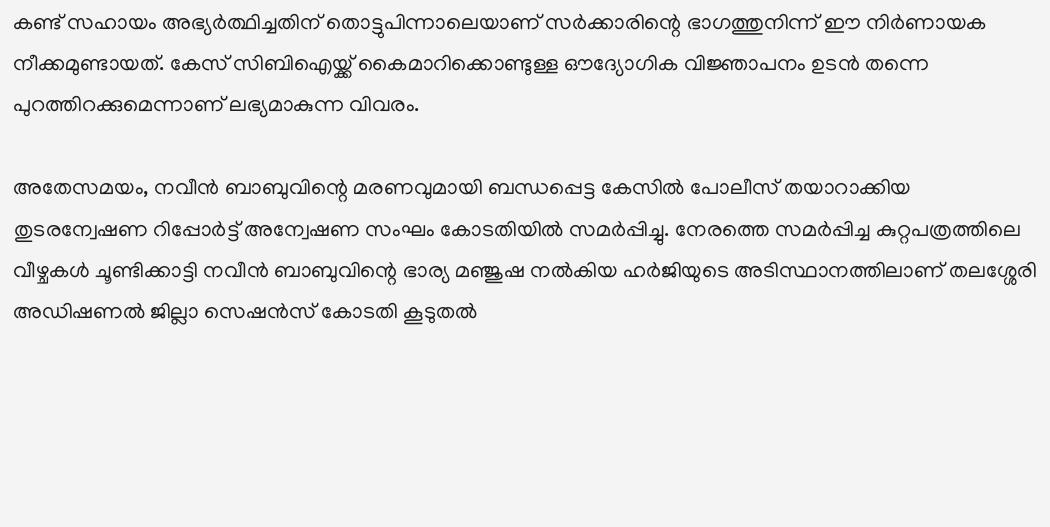കണ്ട് സഹായം അഭ്യര്‍ത്ഥിച്ചതിന് തൊട്ടുപിന്നാലെയാണ് സര്‍ക്കാരിന്റെ ഭാഗത്തുനിന്ന് ഈ നിര്‍ണായക നീക്കമുണ്ടായത്. കേസ് സിബിഐയ്ക്ക് കൈമാറിക്കൊണ്ടുള്ള ഔദ്യോഗിക വിജ്ഞാപനം ഉടന്‍ തന്നെ പുറത്തിറക്കുമെന്നാണ് ലഭ്യമാകുന്ന വിവരം.

അതേസമയം, നവീന്‍ ബാബുവിന്റെ മരണവുമായി ബന്ധപ്പെട്ട കേസില്‍ പോലീസ് തയാറാക്കിയ തുടരന്വേഷണ റിപ്പോര്‍ട്ട് അന്വേഷണ സംഘം കോടതിയില്‍ സമര്‍പ്പിച്ചു. നേരത്തെ സമര്‍പ്പിച്ച കുറ്റപത്രത്തിലെ വീഴ്ചകള്‍ ചൂണ്ടിക്കാട്ടി നവീന്‍ ബാബുവിന്റെ ഭാര്യ മഞ്ജുഷ നല്‍കിയ ഹര്‍ജിയുടെ അടിസ്ഥാനത്തിലാണ് തലശ്ശേരി അഡിഷണല്‍ ജില്ലാ സെഷന്‍സ് കോടതി കൂടുതല്‍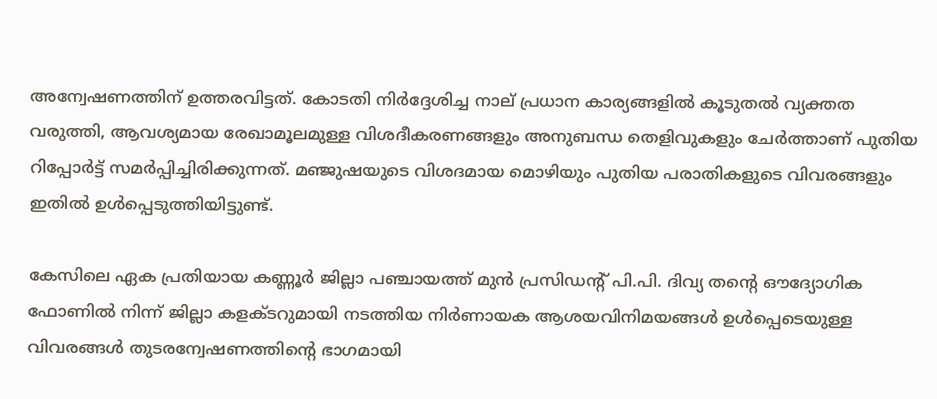അന്വേഷണത്തിന് ഉത്തരവിട്ടത്. കോടതി നിര്‍ദ്ദേശിച്ച നാല് പ്രധാന കാര്യങ്ങളില്‍ കൂടുതല്‍ വ്യക്തത വരുത്തി, ആവശ്യമായ രേഖാമൂലമുള്ള വിശദീകരണങ്ങളും അനുബന്ധ തെളിവുകളും ചേര്‍ത്താണ് പുതിയ റിപ്പോര്‍ട്ട് സമര്‍പ്പിച്ചിരിക്കുന്നത്. മഞ്ജുഷയുടെ വിശദമായ മൊഴിയും പുതിയ പരാതികളുടെ വിവരങ്ങളും ഇതില്‍ ഉള്‍പ്പെടുത്തിയിട്ടുണ്ട്.

കേസിലെ ഏക പ്രതിയായ കണ്ണൂര്‍ ജില്ലാ പഞ്ചായത്ത് മുന്‍ പ്രസിഡന്റ് പി.പി. ദിവ്യ തന്റെ ഔദ്യോഗിക ഫോണില്‍ നിന്ന് ജില്ലാ കളക്ടറുമായി നടത്തിയ നിര്‍ണായക ആശയവിനിമയങ്ങള്‍ ഉള്‍പ്പെടെയുള്ള വിവരങ്ങള്‍ തുടരന്വേഷണത്തിന്റെ ഭാഗമായി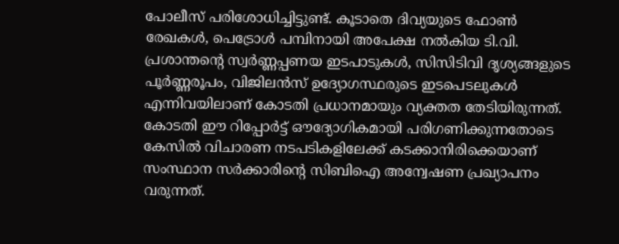പോലീസ് പരിശോധിച്ചിട്ടുണ്ട്. കൂടാതെ ദിവ്യയുടെ ഫോണ്‍ രേഖകള്‍, പെട്രോള്‍ പമ്പിനായി അപേക്ഷ നല്‍കിയ ടി.വി. പ്രശാന്തന്റെ സ്വര്‍ണ്ണപ്പണയ ഇടപാടുകള്‍, സിസിടിവി ദൃശ്യങ്ങളുടെ പൂര്‍ണ്ണരൂപം, വിജിലന്‍സ് ഉദ്യോഗസ്ഥരുടെ ഇടപെടലുകള്‍ എന്നിവയിലാണ് കോടതി പ്രധാനമായും വ്യക്തത തേടിയിരുന്നത്. കോടതി ഈ റിപ്പോര്‍ട്ട് ഔദ്യോഗികമായി പരിഗണിക്കുന്നതോടെ കേസില്‍ വിചാരണ നടപടികളിലേക്ക് കടക്കാനിരിക്കെയാണ് സംസ്ഥാന സര്‍ക്കാരിന്റെ സിബിഐ അന്വേഷണ പ്രഖ്യാപനം വരുന്നത്.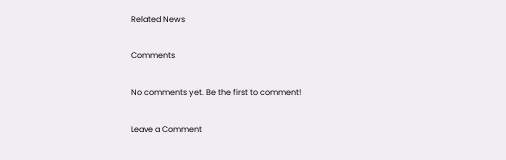Related News

Comments

No comments yet. Be the first to comment!

Leave a Comment